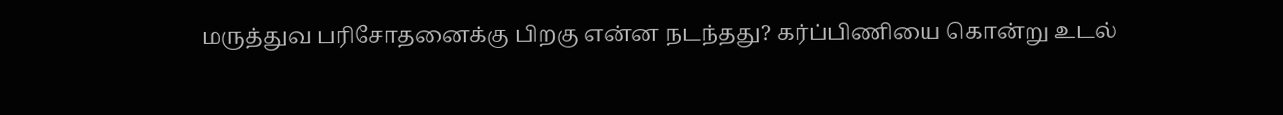மருத்துவ பரிசோதனைக்கு பிறகு என்ன நடந்தது? கர்ப்பிணியை கொன்று உடல்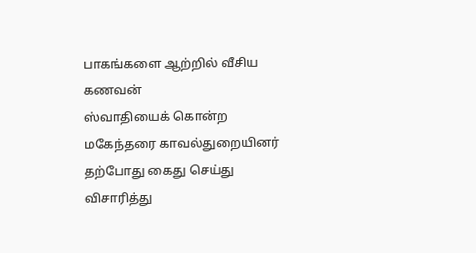பாகங்களை ஆற்றில் வீசிய கணவன்
ஸ்வாதியைக் கொன்ற மகேந்தரை காவல்துறையினர் தற்போது கைது செய்து விசாரித்து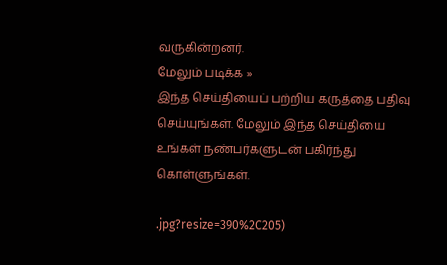வருகின்றனர்.
மேலும் படிக்க »
இந்த செய்தியைப் பற்றிய கருத்தை பதிவு செய்யுங்கள். மேலும் இந்த செய்தியை உங்கள் நண்பர்களுடன் பகிர்ந்து கொள்ளுங்கள்.

.jpg?resize=390%2C205)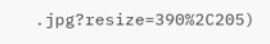.jpg?resize=390%2C205)